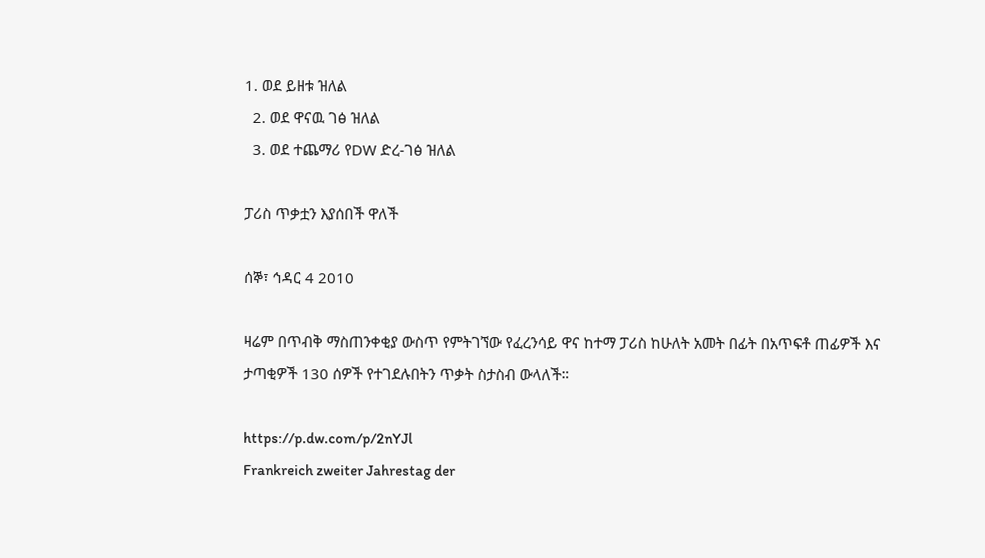1. ወደ ይዘቱ ዝለል
  2. ወደ ዋናዉ ገፅ ዝለል
  3. ወደ ተጨማሪ የDW ድረ-ገፅ ዝለል

ፓሪስ ጥቃቷን እያሰበች ዋለች

ሰኞ፣ ኅዳር 4 2010

ዛሬም በጥብቅ ማስጠንቀቂያ ውስጥ የምትገኘው የፈረንሳይ ዋና ከተማ ፓሪስ ከሁለት አመት በፊት በአጥፍቶ ጠፊዎች እና ታጣቂዎች 130 ሰዎች የተገደሉበትን ጥቃት ስታስብ ውላለች።

https://p.dw.com/p/2nYJl
Frankreich zweiter Jahrestag der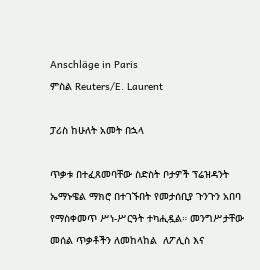Anschläge in Paris
ምስል Reuters/E. Laurent

ፓሪስ ከሁለት አመት በኋላ

ጥቃቱ በተፈጸመባቸው ስድስት ቦታዎች ፕሬዝዳንት ኤማኑዌል ማክሮ በተገኙበት የመታሰቢያ ጉንጉን አበባ የማስቀመጥ ሥነ-ሥርዓት ተካሒዷል። መንግሥታቸው መሰል ጥቃቶችን ለመከላከል  ለፖሊስ እና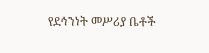የደኅንነት መሥሪያ ቤቶች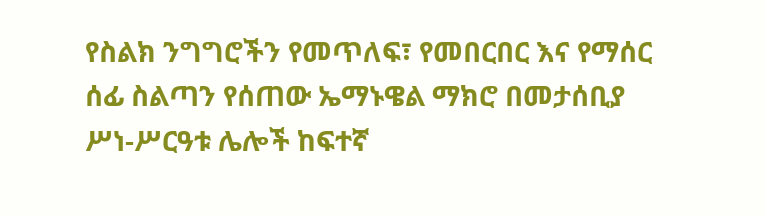የስልክ ንግግሮችን የመጥለፍ፣ የመበርበር እና የማሰር ሰፊ ስልጣን የሰጠው ኤማኑዌል ማክሮ በመታሰቢያ ሥነ-ሥርዓቱ ሌሎች ከፍተኛ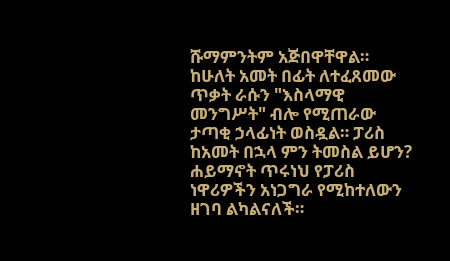ሹማምንትም አጅበዋቸዋል። ከሁለት አመት በፊት ለተፈጸመው ጥቃት ራሱን "እስላማዊ መንግሥት" ብሎ የሚጠራው ታጣቂ ኃላፊነት ወስዷል። ፓሪስ ከአመት በኋላ ምን ትመስል ይሆን? ሐይማኖት ጥሩነህ የፓሪስ ነዋሪዎችን አነጋግራ የሚከተለውን ዘገባ ልካልናለች።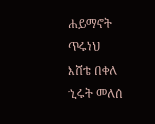ሐይማኖት ጥሩነህ
እሸቴ በቀለ
ኂሩት መለሰ